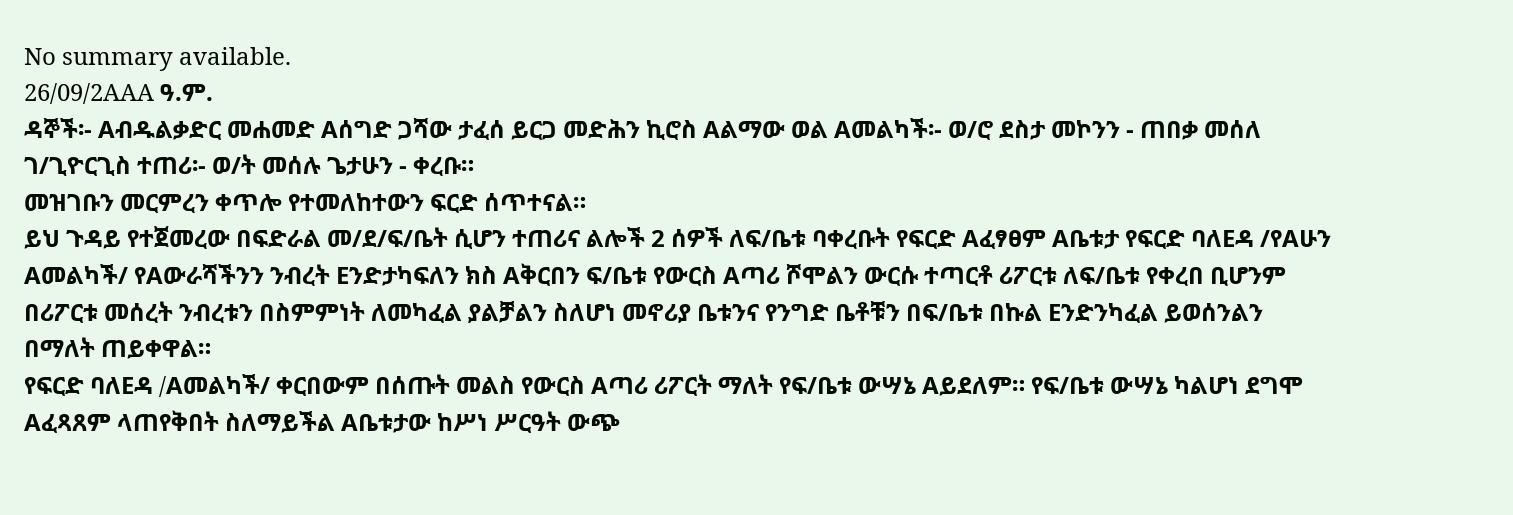No summary available.
26/09/2AAA ዓ.ም.
ዳኞች፡- Aብዱልቃድር መሐመድ Aሰግድ ጋሻው ታፈሰ ይርጋ መድሕን ኪሮስ Aልማው ወል Aመልካች፡- ወ/ሮ ደስታ መኮንን - ጠበቃ መሰለ ገ/ጊዮርጊስ ተጠሪ፡- ወ/ት መሰሉ ጌታሁን - ቀረቡ።
መዝገቡን መርምረን ቀጥሎ የተመለከተውን ፍርድ ሰጥተናል።
ይህ ጉዳይ የተጀመረው በፍድራል መ/ደ/ፍ/ቤት ሲሆን ተጠሪና ልሎች 2 ሰዎች ለፍ/ቤቱ ባቀረቡት የፍርድ Aፈፃፀም Aቤቱታ የፍርድ ባለEዳ /የAሁን Aመልካች/ የAውራሻችንን ንብረት Eንድታካፍለን ክስ Aቅርበን ፍ/ቤቱ የውርስ Aጣሪ ሾሞልን ውርሱ ተጣርቶ ሪፖርቱ ለፍ/ቤቱ የቀረበ ቢሆንም በሪፖርቱ መሰረት ንብረቱን በስምምነት ለመካፈል ያልቻልን ስለሆነ መኖሪያ ቤቱንና የንግድ ቤቶቹን በፍ/ቤቱ በኩል Eንድንካፈል ይወሰንልን በማለት ጠይቀዋል።
የፍርድ ባለEዳ /Aመልካች/ ቀርበውም በሰጡት መልስ የውርስ Aጣሪ ሪፖርት ማለት የፍ/ቤቱ ውሣኔ Aይደለም። የፍ/ቤቱ ውሣኔ ካልሆነ ደግሞ Aፈጻጸም ላጠየቅበት ስለማይችል Aቤቱታው ከሥነ ሥርዓት ውጭ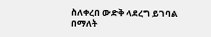ስለቀረበ ውድቅ ላደረግ ይገባል በማለት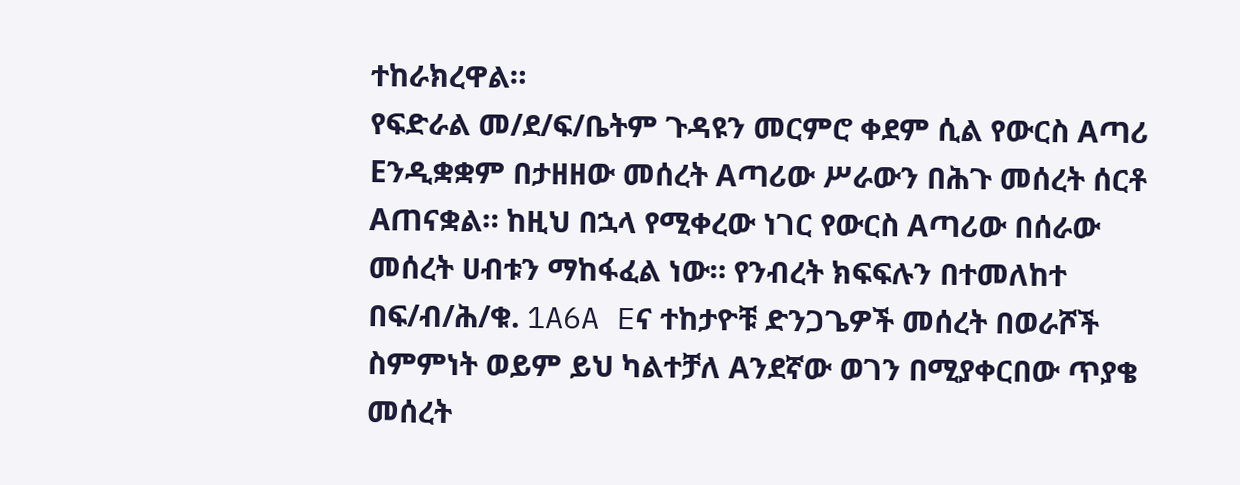ተከራክረዋል።
የፍድራል መ/ደ/ፍ/ቤትም ጉዳዩን መርምሮ ቀደም ሲል የውርስ Aጣሪ Eንዲቋቋም በታዘዘው መሰረት Aጣሪው ሥራውን በሕጉ መሰረት ሰርቶ Aጠናቋል። ከዚህ በኋላ የሚቀረው ነገር የውርስ Aጣሪው በሰራው መሰረት ሀብቱን ማከፋፈል ነው። የንብረት ክፍፍሉን በተመለከተ በፍ/ብ/ሕ/ቁ. 1A6A Eና ተከታዮቹ ድንጋጌዎች መሰረት በወራሾች ስምምነት ወይም ይህ ካልተቻለ Aንደኛው ወገን በሚያቀርበው ጥያቄ መሰረት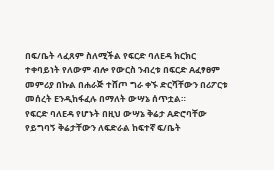በፍ/ቤት ላፈጸም ስለሚችል የፍርድ ባለEዳ ክርክር ተቀባይነት የለውም ብሎ የውርስ ንብረቱ በፍርድ Aፈፃፀም መምሪያ በኩል በሐራጅ ተሸጦ ግራ ቀኙ ድርሻቸውን በሪፖርቱ መሰረት Eንዲከፋፈሉ በማለት ውሣኔ ሰጥቷል።
የፍርድ ባለEዳ የሆኑት በዚህ ውሣኔ ቅሬታ Aድሮባቸው የይግባኝ ቅሬታቸውን ለፍድራል ከፍተኛ ፍ/ቤት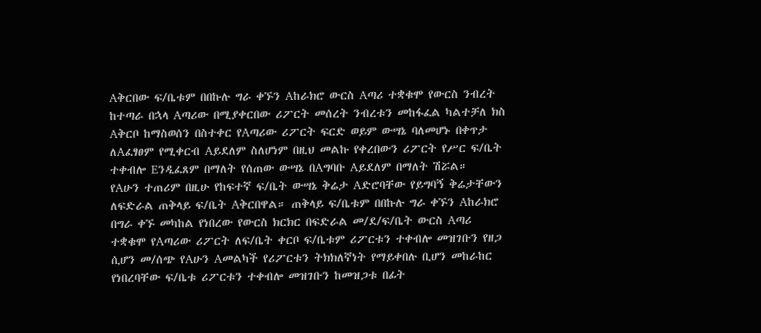Aቅርበው ፍ/ቤቱም በበኩሉ ግራ ቀኙን Aከራክሮ ውርስ Aጣሪ ተቋቁሞ የውርስ ንብረት ከተጣራ በኋላ Aጣሪው በሚያቀርበው ሪፖርት መሰረት ንብረቱን መከፋፈል ካልተቻለ ክስ Aቅርቦ ከማስወሰን በስተቀር የAጣሪው ሪፖርት ፍርድ ወይም ውሣኔ ባለመሆኑ በቀጥታ ለAፈፃፀም የሚቀርብ Aይደለም ስለሆነም በዚህ መልኩ የቀረበውን ሪፖርት የሥር ፍ/ቤት ተቀብሎ Eንዲፈጸም በማለት የሰጠው ውሣኔ በAግባቡ Aይደለም በማለት ሽሯል።
የAሁን ተጠሪም በዚሁ የከፍተኛ ፍ/ቤት ውሣኔ ቅሬታ Aድሮባቸው የይግባኝ ቅሬታቸውን ለፍድራል ጠቅላይ ፍ/ቤት Aቅርበዋል። ጠቅላይ ፍ/ቤቱም በበኩሉ ግራ ቀኙን Aከራክሮ በግራ ቀኙ መካከል የነበረው የውርስ ክርክር በፍድራል መ/ደ/ፍ/ቤት ውርስ Aጣሪ ተቋቁሞ የAጣሪው ሪፖርት ለፍ/ቤት ቀርቦ ፍ/ቤቱም ሪፖርቱን ተቀብሎ መዝገቡን የዘጋ ሲሆን መ/ሰጭ የAሁን Aመልካች የሪፖርቱን ትክክለኛነት የማይቀበሉ ቢሆን መከራከር የነበረባቸው ፍ/ቤቱ ሪፖርቱን ተቀብሎ መዝገቡን ከመዝጋቱ በፊት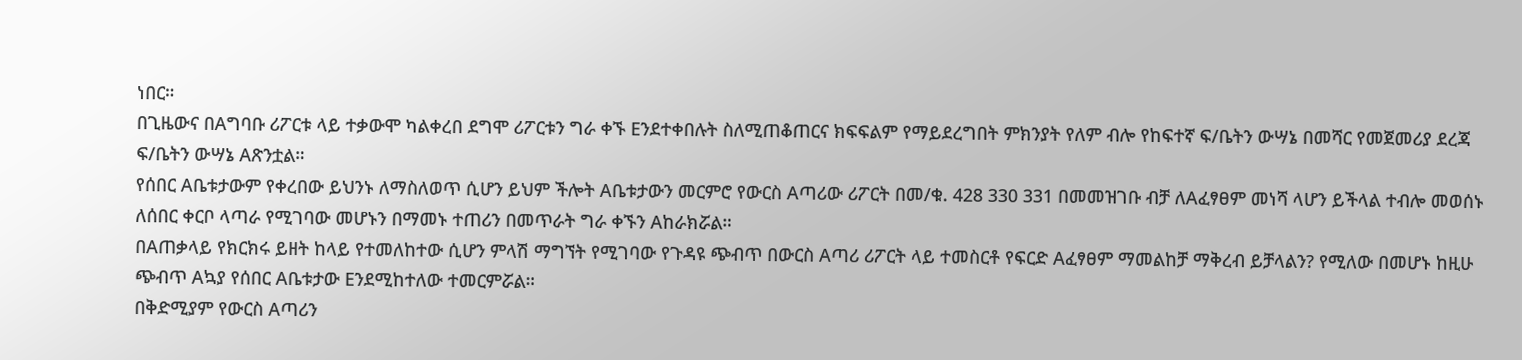ነበር።
በጊዜውና በAግባቡ ሪፖርቱ ላይ ተቃውሞ ካልቀረበ ደግሞ ሪፖርቱን ግራ ቀኙ Eንደተቀበሉት ስለሚጠቆጠርና ክፍፍልም የማይደረግበት ምክንያት የለም ብሎ የከፍተኛ ፍ/ቤትን ውሣኔ በመሻር የመጀመሪያ ደረጃ ፍ/ቤትን ውሣኔ Aጽንቷል።
የሰበር Aቤቱታውም የቀረበው ይህንኑ ለማስለወጥ ሲሆን ይህም ችሎት Aቤቱታውን መርምሮ የውርስ Aጣሪው ሪፖርት በመ/ቁ. 428 330 331 በመመዝገቡ ብቻ ለAፈፃፀም መነሻ ላሆን ይችላል ተብሎ መወሰኑ ለሰበር ቀርቦ ላጣራ የሚገባው መሆኑን በማመኑ ተጠሪን በመጥራት ግራ ቀኙን Aከራክሯል።
በAጠቃላይ የክርክሩ ይዘት ከላይ የተመለከተው ሲሆን ምላሽ ማግኘት የሚገባው የጉዳዩ ጭብጥ በውርስ Aጣሪ ሪፖርት ላይ ተመስርቶ የፍርድ Aፈፃፀም ማመልከቻ ማቅረብ ይቻላልን? የሚለው በመሆኑ ከዚሁ ጭብጥ Aኳያ የሰበር Aቤቱታው Eንደሚከተለው ተመርምሯል።
በቅድሚያም የውርስ Aጣሪን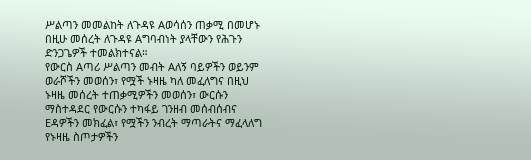ሥልጣን መመልከት ለጉዳዩ Aወሳሰን ጠቃሚ በመሆኑ በዚሁ መሰረት ለጉዳዩ Aግባብነት ያላቸውን የሕጉን ድንጋጌዎች ተመልክተናል።
የውርስ Aጣሪ ሥልጣን መብት Aለኝ ባይዎችን ወይንም ወራሾችን መወሰን፣ የሟች ኑዛዜ ካለ መፈለግና በዚህ ኑዛዜ መሰረት ተጠቃሚዎችን መወሰን፣ ውርሱን ማስተዳደር የውርሱን ተካፋይ ገንዘብ መሰብሰብና Eዳዎችን መክፈል፣ የሟችን ንብረት ማጣራትና ማፈላለግ የኑዛዜ ስጦታዎችን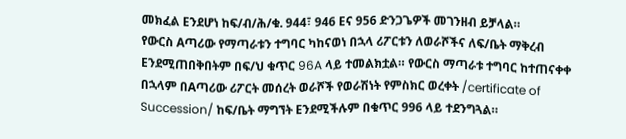መክፈል Eንደሆነ ከፍ/ብ/ሕ/ቁ. 944፣ 946 Eና 956 ድንጋጌዎች መገንዘብ ይቻላል።
የውርስ Aጣሪው የማጣራቱን ተግባር ካከናወነ በኋላ ሪፖርቱን ለወራሾችና ለፍ/ቤት ማቅረብ Eንደሚጠበቅበትም በፍ/ህ ቁጥር 96A ላይ ተመልክቷል። የውርስ ማጣራቱ ተግባር ከተጠናቀቀ በኋላም በAጣሪው ሪፖርት መሰረት ወራሾች የወራሽነት የምስክር ወረቀት /certificate of Succession/ ከፍ/ቤት ማግኘት Eንደሚችሉም በቁጥር 996 ላይ ተደንግጓል።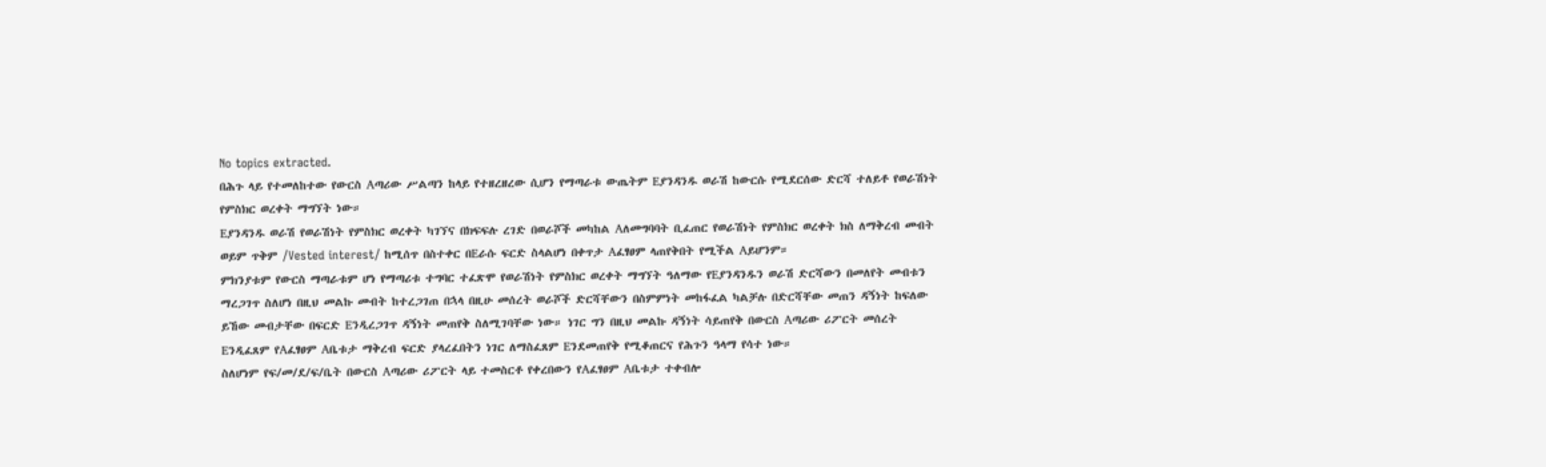No topics extracted.
በሕጉ ላይ የተመለከተው የውርስ Aጣሪው ሥልጣን ከላይ የተዘረዘረው ሲሆን የማጣራቱ ውጤትም Eያንዳንዱ ወራሽ ከውርሱ የሚደርሰው ድርሻ ተለይቶ የወራሽነት የምስክር ወረቀት ማግኘት ነው።
Eያንዳንዱ ወራሽ የወራሽነት የምስክር ወረቀት ካገኘና በክፍፍሉ ረገድ በወራሾች መካከል Aለመግባባት ቢፈጠር የወራሽነት የምስክር ወረቀት ክስ ለማቅረብ መብት ወይም ጥቅም /Vested interest/ ከሚሰጥ በስተቀር በEራሱ ፍርድ ስላልሆነ በቀጥታ Aፈፃፀም ላጠየቅበት የሚችል Aይሆንም።
ምክንያቱም የውርስ ማጣራቱም ሆነ የማጣሪቱ ተግባር ተፈጽሞ የወራሽነት የምስክር ወረቀት ማግኘት ዓለማው የEያንዳንዱን ወራሽ ድርሻውን በመለየት መብቱን ማረጋገጥ ስለሆነ በዚህ መልኩ መብት ከተረጋገጠ በኋላ በዚሁ መሰረት ወራሾች ድርሻቸውን በስምምነት መከፋፈል ካልቻሉ በድርሻቸው መጠን ዳኝነት ከፍለው ይኸው መብታቸው በፍርድ Eንዲረጋገጥ ዳኝነት መጠየቅ ስለሚገባቸው ነው። ነገር ግን በዚህ መልኩ ዳኝነት ሳይጠየቅ በውርስ Aጣሪው ሪፖርት መሰረት Eንዲፈጸም የAፈፃፀም Aቤቱታ ማቅረብ ፍርድ ያላረፈበትን ነገር ለማስፈጸም Eንደመጠየቅ የሚቆጠርና የሕጉን ዓላማ የሳተ ነው።
ስለሆነም የፍ/መ/ደ/ፍ/ቤት በውርስ Aጣሪው ሪፖርት ላይ ተመስርቶ የቀረበውን የAፈፃፀም Aቤቱታ ተቀብሎ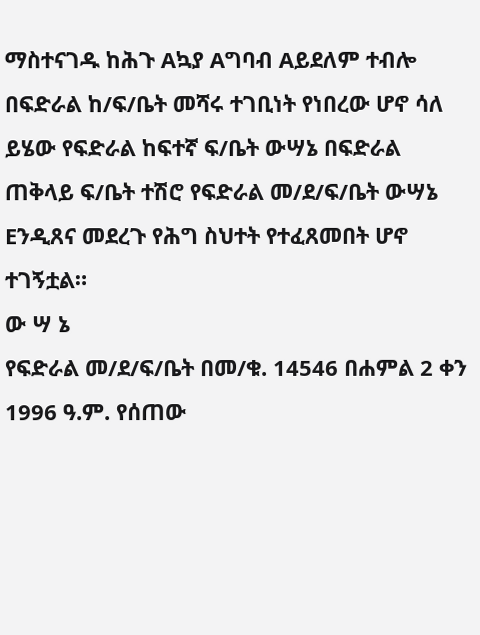ማስተናገዱ ከሕጉ Aኳያ Aግባብ Aይደለም ተብሎ በፍድራል ከ/ፍ/ቤት መሻሩ ተገቢነት የነበረው ሆኖ ሳለ ይሄው የፍድራል ከፍተኛ ፍ/ቤት ውሣኔ በፍድራል ጠቅላይ ፍ/ቤት ተሽሮ የፍድራል መ/ደ/ፍ/ቤት ውሣኔ Eንዲጸና መደረጉ የሕግ ስህተት የተፈጸመበት ሆኖ ተገኝቷል።
ው ሣ ኔ
የፍድራል መ/ደ/ፍ/ቤት በመ/ቁ. 14546 በሐምል 2 ቀን 1996 ዓ.ም. የሰጠው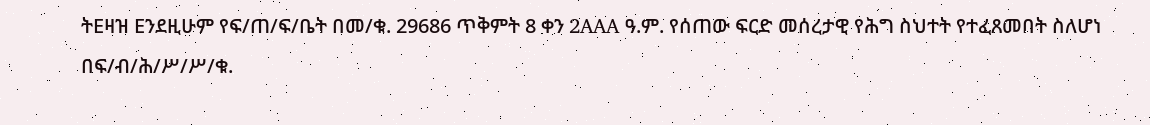ትEዛዝ Eንደዚሁም የፍ/ጠ/ፍ/ቤት በመ/ቁ. 29686 ጥቅምት 8 ቀን 2AAA ዓ.ም. የሰጠው ፍርድ መሰረታዊ የሕግ ስህተት የተፈጸመበት ስለሆነ በፍ/ብ/ሕ/ሥ/ሥ/ቁ.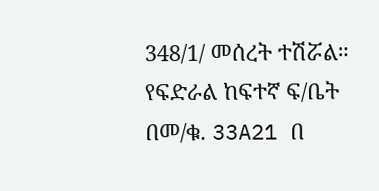348/1/ መሰረት ተሽሯል።
የፍድራል ከፍተኛ ፍ/ቤት በመ/ቁ. 33A21 በ